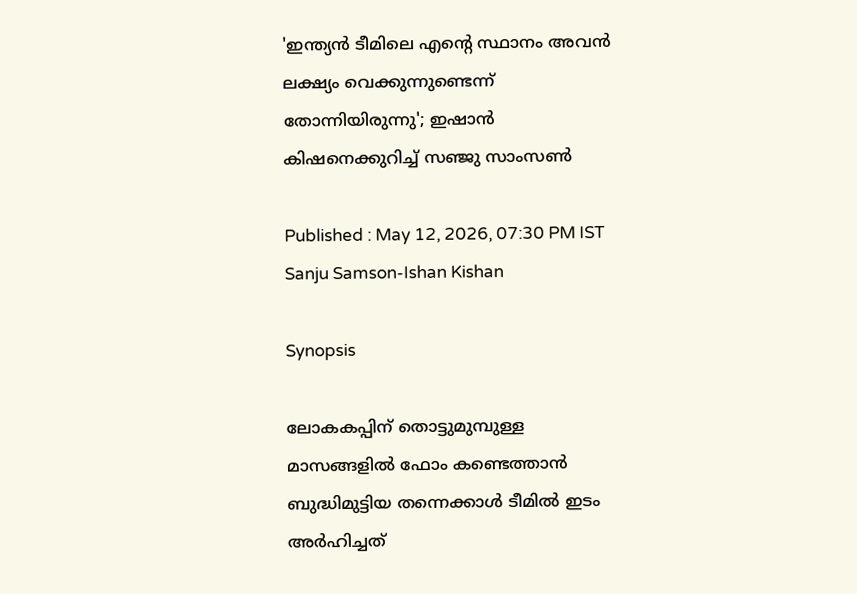'ഇന്ത്യൻ ടീമിലെ എന്‍റെ സ്ഥാനം അവൻ ലക്ഷ്യം വെക്കുന്നുണ്ടെന്ന് തോന്നിയിരുന്നു'; ഇഷാൻ കിഷനെക്കുറിച്ച് സഞ്ജു സാംസൺ

Published : May 12, 2026, 07:30 PM IST
Sanju Samson-Ishan Kishan

Synopsis

ലോകകപ്പിന് തൊട്ടുമുമ്പുള്ള മാസങ്ങളിൽ ഫോം കണ്ടെത്താൻ ബുദ്ധിമുട്ടിയ തന്നെക്കാൾ ടീമിൽ ഇടം അർഹിച്ചത്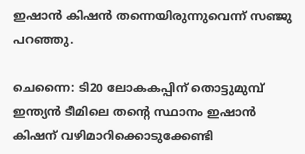ഇഷാൻ കിഷൻ തന്നെയിരുന്നുവെന്ന് സഞ്ജു പറഞ്ഞു.

ചെന്നൈ: ടി20 ലോകകപ്പിന് തൊട്ടുമുമ്പ് ഇന്ത്യൻ ടീമിലെ തന്‍റെ സ്ഥാനം ഇഷാൻ കിഷന് വഴിമാറിക്കൊടുക്കേണ്ടി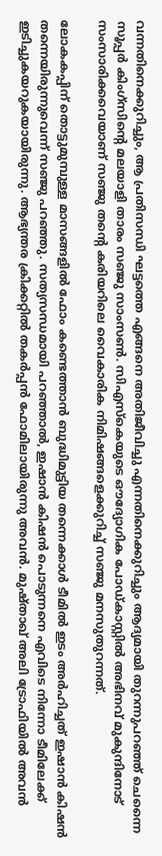വന്നതിനെക്കുറിച്ചും, ആ പ്രതിസന്ധി ഘട്ടത്തെ എങ്ങനെ അതിജീവിച്ചു എന്നതിനെക്കുറിച്ചും ആദ്യമായി തുറന്നുപറഞ്ഞ് ചെന്നൈ സൂപ്പര്‍ കിംഗ്സിന്‍റെ മലയാളി താരം സഞ്ജു സാംസണ്‍. സിഎസ്കെയുടെ ഔദ്യോഗിക പോഡ്‌കാസ്റ്റിൽ അഭിനവ് മുകുന്ദിനോട് സംസാരിക്കവെയാണ് സഞ്ജു തന്‍റെ കരിയറിലെ വൈകാരിക നിമിഷങ്ങളെക്കുറിച്ച് സഞ്ജു മനസുതുറന്നത്.

ലോകകപ്പിന് തൊട്ടുമുമ്പുള്ള മാസങ്ങളിൽ ഫോം കണ്ടെത്താൻ ബുദ്ധിമുട്ടിയ തന്നെക്കാൾ ടീമിൽ ഇടം അർഹിച്ചത് ഇഷാൻ കിഷൻ തന്നെയിരുന്നുവെന്ന് സഞ്ജു പറഞ്ഞു. സത്യസന്ധമായി പറഞ്ഞാൽ, ഇഷാൻ കിഷൻ പൊടുന്നനെ എവിടെ നിന്നോ ടീമിലേക്ക് ഇടിച്ചുകയറുകയായിരുന്നു. ആഭ്യന്തര ക്രിക്കറ്റിൽ തകർപ്പൻ ഫോമിലായിരുന്നു അവൻ. മുഷ്താഖ് അലി ട്രോഫിയിൽ അവൻ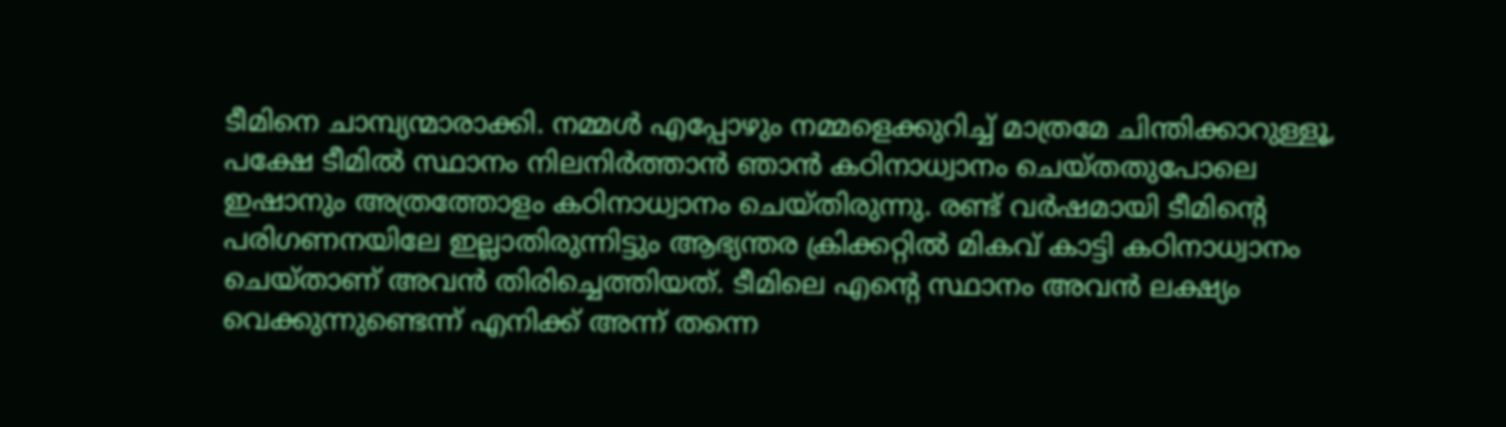ടീമിനെ ചാമ്പ്യന്മാരാക്കി. നമ്മൾ എപ്പോഴും നമ്മളെക്കുറിച്ച് മാത്രമേ ചിന്തിക്കാറുള്ളൂ, പക്ഷേ ടീമില്‍ സ്ഥാനം നിലനിര്‍ത്താൻ ഞാന്‍ കഠിനാധ്വാനം ചെയ്തതുപോലെ ഇഷാനും അത്രത്തോളം കഠിനാധ്വാനം ചെയ്തിരുന്നു. രണ്ട് വര്‍ഷമായി ടീമിന്‍റെ പരിഗണനയിലേ ഇല്ലാതിരുന്നിട്ടും ആഭ്യന്തര ക്രിക്കറ്റില്‍ മികവ് കാട്ടി കഠിനാധ്വാനം ചെയ്താണ് അവന്‍ തിരിച്ചെത്തിയത്. ടീമിലെ എന്‍റെ സ്ഥാനം അവൻ ലക്ഷ്യം വെക്കുന്നുണ്ടെന്ന് എനിക്ക് അന്ന് തന്നെ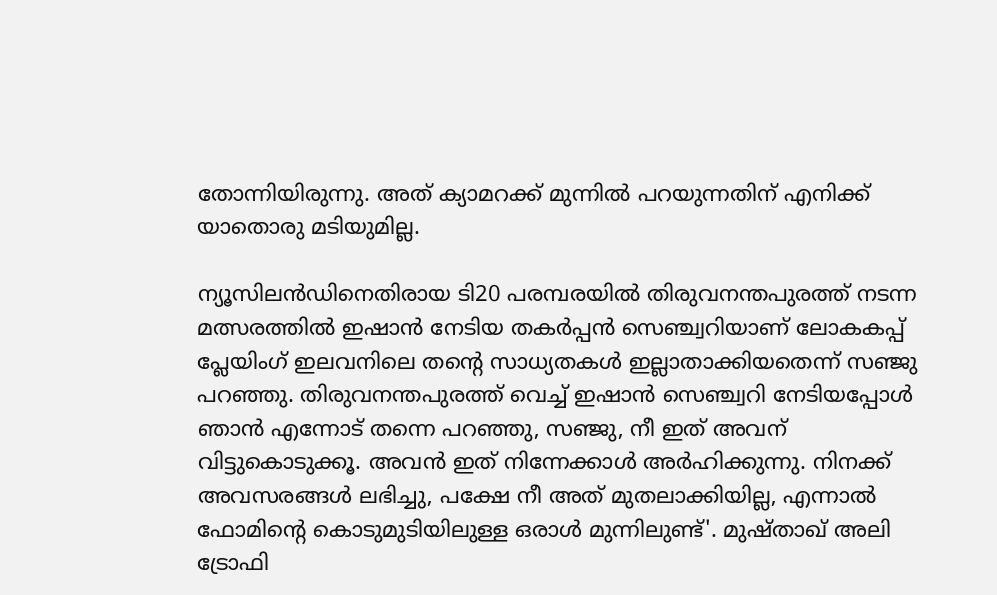തോന്നിയിരുന്നു. അത് ക്യാമറക്ക് മുന്നില്‍ പറയുന്നതിന് എനിക്ക് യാതൊരു മടിയുമില്ല.

ന്യൂസിലന്‍ഡിനെതിരായ ടി20 പരമ്പരയില്‍ തിരുവനന്തപുരത്ത് നടന്ന മത്സരത്തിൽ ഇഷാൻ നേടിയ തകർപ്പൻ സെഞ്ച്വറിയാണ് ലോകകപ്പ് പ്ലേയിംഗ് ഇലവനിലെ തന്‍റെ സാധ്യതകൾ ഇല്ലാതാക്കിയതെന്ന് സഞ്ജു പറഞ്ഞു. തിരുവനന്തപുരത്ത് വെച്ച് ഇഷാന്‍ സെഞ്ച്വറി നേടിയപ്പോൾ ഞാൻ എന്നോട് തന്നെ പറഞ്ഞു, സഞ്ജു, നീ ഇത് അവന് വിട്ടുകൊടുക്കൂ. അവൻ ഇത് നിന്നേക്കാൾ അർഹിക്കുന്നു. നിനക്ക് അവസരങ്ങൾ ലഭിച്ചു, പക്ഷേ നീ അത് മുതലാക്കിയില്ല, എന്നാൽ ഫോമിന്റെ കൊടുമുടിയിലുള്ള ഒരാൾ മുന്നിലുണ്ട്'. മുഷ്താഖ് അലി ട്രോഫി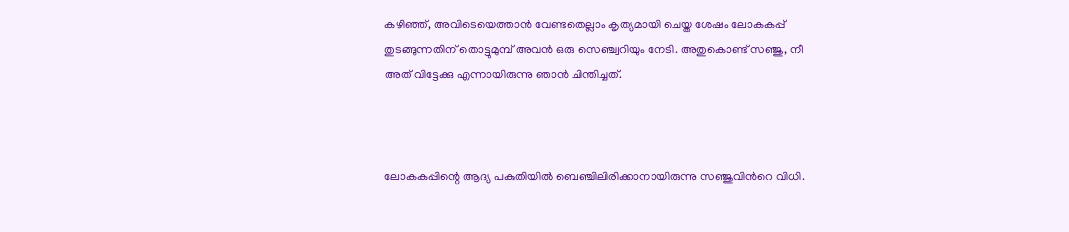കഴിഞ്ഞ്, അവിടെയെത്താൻ വേണ്ടതെല്ലാം കൃത്യമായി ചെയ്ത ശേഷം ലോകകപ്പ് തുടങ്ങുന്നതിന് തൊട്ടുമുമ്പ് അവൻ ഒരു സെഞ്ച്വറിയും നേടി. അതുകൊണ്ട് സഞ്ജു, നീ അത് വിട്ടേക്കു എന്നായിരുന്നു ഞാന്‍ ചിന്തിച്ചത്.



ലോകകപ്പിന്റെ ആദ്യ പകുതിയിൽ ബെഞ്ചിലിരിക്കാനായിരുന്നു സഞ്ജുവിന്‍റെ വിധി.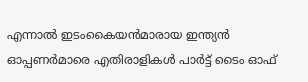എന്നാൽ ഇടംകൈയന്‍മാരായ ഇന്ത്യൻ ഓപ്പണര്‍മാരെ എതിരാളികൾ പാര്‍ട്ട് ടൈം ഓഫ്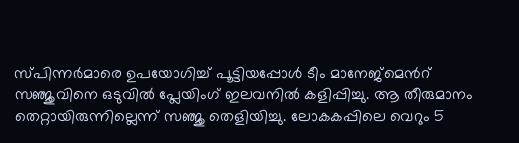സ്പിന്നര്‍മാരെ ഉപയോഗിച്ച് പൂട്ടിയപ്പോള്‍ ടീം മാനേജ്‌മെന്‍റ് സഞ്ജുവിനെ ഒടുവില്‍ പ്ലേയിംഗ് ഇലവനില്‍ കളിപ്പിച്ചു. ആ തീരുമാനം തെറ്റായിരുന്നില്ലെന്ന് സഞ്ജു തെളിയിച്ചു. ലോകകപ്പിലെ വെറും 5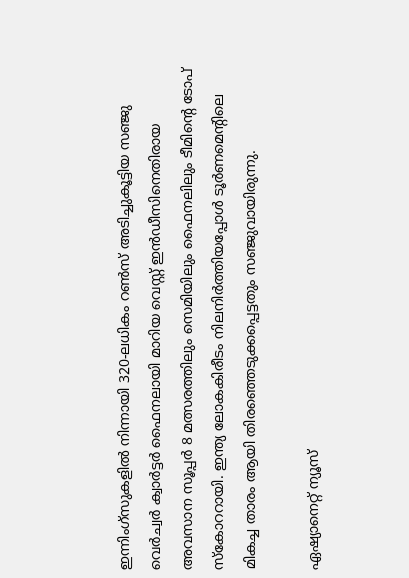ഇന്നിംഗ്‌സുകളിൽ നിന്നായി 320-ലധികം റൺസ് അടിച്ചുകൂട്ടിയ സഞ്ജു വെര്‍ച്വര്‍ ക്വാർട്ടര്‍ ഫൈനലായി മാറിയ വെസ്റ്റ് ഇന്‍ഡീസിനെതിരായ അവസാന സൂപ്പര്‍ 8 മത്സരത്തിലും സെമിയിലും ഫൈനലിലും ടീമിന്‍റെ ടോപ് സ്കോററായി. ഇന്ത്യ ലോകകിരീടം നിലനിർത്തിയപ്പോൾ ടൂർണമെന്‍റിലെ മികച്ച താരം ആയി തിരഞ്ഞെടുക്കപ്പെട്ടതും സഞ്ജുവായിരുന്നു.

ഏഷ്യാനെറ്റ് ന്യൂസ്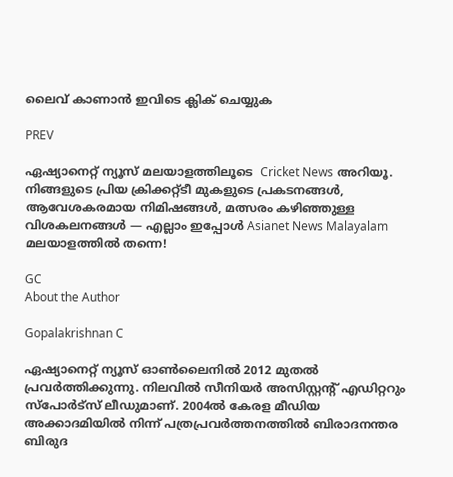ലൈവ് കാണാന്‍ ഇവിടെ ക്ലിക് ചെയ്യുക

PREV

ഏഷ്യാനെറ്റ് ന്യൂസ് മലയാളത്തിലൂടെ  Cricket News അറിയൂ.  നിങ്ങളുടെ പ്രിയ ക്രിക്കറ്റ്ടീ മുകളുടെ പ്രകടനങ്ങൾ, ആവേശകരമായ നിമിഷങ്ങൾ, മത്സരം കഴിഞ്ഞുള്ള വിശകലനങ്ങൾ — എല്ലാം ഇപ്പോൾ Asianet News Malayalam മലയാളത്തിൽ തന്നെ!

GC
About the Author

Gopalakrishnan C

ഏഷ്യാനെറ്റ് ന്യൂസ് ഓണ്‍ലൈനില്‍ 2012 മുതല്‍ പ്രവര്‍ത്തിക്കുന്നു. നിലവില്‍ സീനിയര്‍ അസിസ്റ്റന്‍റ് എഡിറ്ററും സ്പോർട്സ് ലീഡുമാണ്. 2004ൽ കേരള മീഡിയ അക്കാദമിയില്‍ നിന്ന് പത്രപ്രവര്‍ത്തനത്തില്‍ ബിരാദനന്തര ബിരുദ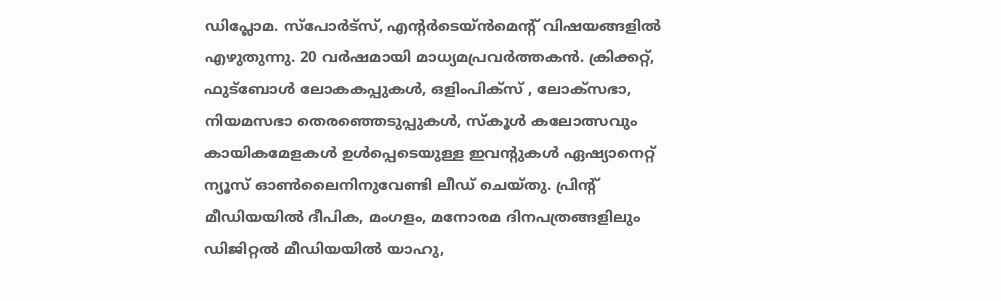ഡിപ്ലോമ. സ്പോര്‍ട്സ്, എന്‍റര്‍ടെയ്ൻമെന്‍റ് വിഷയങ്ങളില്‍ എഴുതുന്നു. 20 വര്‍ഷമായി മാധ്യമപ്രവര്‍ത്തകൻ. ക്രിക്കറ്റ്, ഫുട്ബോള്‍ ലോകകപ്പുകൾ, ഒളിംപിക്സ് , ലോക്സഭാ, നിയമസഭാ തെരഞ്ഞെടുപ്പുകള്‍, സ്കൂള്‍ കലോത്സവും കായികമേളകള്‍ ഉള്‍പ്പെടെയുള്ള ഇവന്‍റുകള്‍ ഏഷ്യാനെറ്റ് ന്യൂസ് ഓണ്‍ലൈനിനുവേണ്ടി ലീഡ് ചെയ്തു. പ്രിന്‍റ് മീഡിയയില്‍ ദീപിക, മംഗളം, മനോരമ ദിനപത്രങ്ങളിലും ഡിജിറ്റൽ മീഡിയയില്‍ യാഹു,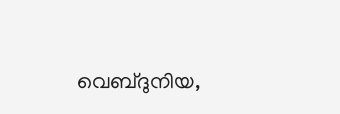വെബ്ദുനിയ,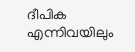ദീപിക എന്നിവയിലും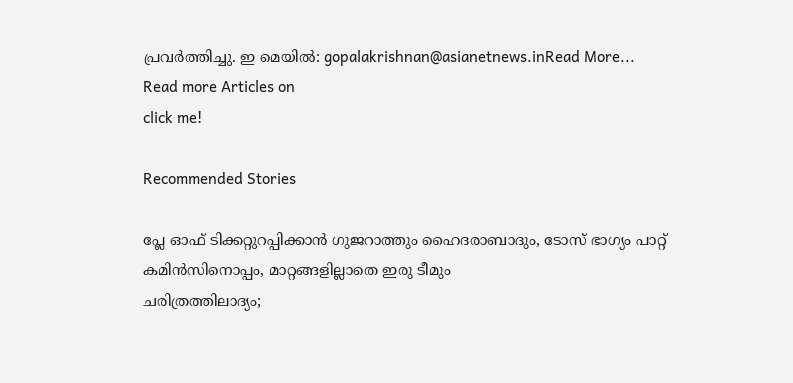പ്രവര്‍ത്തിച്ചു. ഇ മെയില്‍: gopalakrishnan@asianetnews.inRead More...
Read more Articles on
click me!

Recommended Stories

പ്ലേ ഓഫ് ടിക്കറ്റുറപ്പിക്കാൻ ഗുജറാത്തും ഹൈദരാബാദും, ടോസ് ഭാഗ്യം പാറ്റ് കമിന്‍സിനൊപ്പം, മാറ്റങ്ങളില്ലാതെ ഇരു ടീമും
ചരിത്രത്തിലാദ്യം;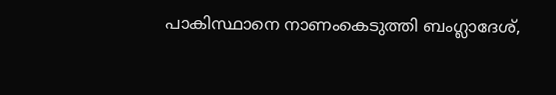പാകിസ്ഥാനെ നാണംകെടുത്തി ബംഗ്ലാദേശ്,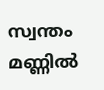സ്വന്തം മണ്ണിൽ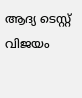ആദ്യ ടെസ്റ്റ് വിജയം